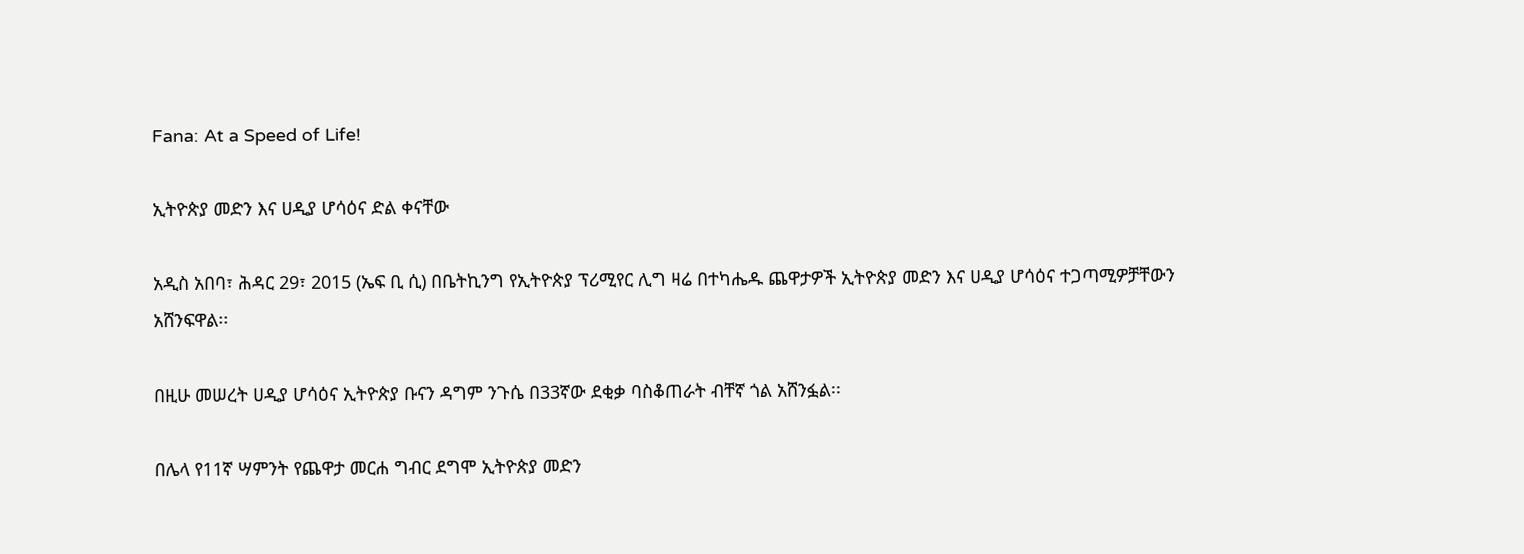Fana: At a Speed of Life!

ኢትዮጵያ መድን እና ሀዲያ ሆሳዕና ድል ቀናቸው

አዲስ አበባ፣ ሕዳር 29፣ 2015 (ኤፍ ቢ ሲ) በቤትኪንግ የኢትዮጵያ ፕሪሚየር ሊግ ዛሬ በተካሔዱ ጨዋታዎች ኢትዮጵያ መድን እና ሀዲያ ሆሳዕና ተጋጣሚዎቻቸውን አሸንፍዋል፡፡

በዚሁ መሠረት ሀዲያ ሆሳዕና ኢትዮጵያ ቡናን ዳግም ንጉሴ በ33ኛው ደቂቃ ባስቆጠራት ብቸኛ ጎል አሸንፏል፡፡

በሌላ የ11ኛ ሣምንት የጨዋታ መርሐ ግብር ደግሞ ኢትዮጵያ መድን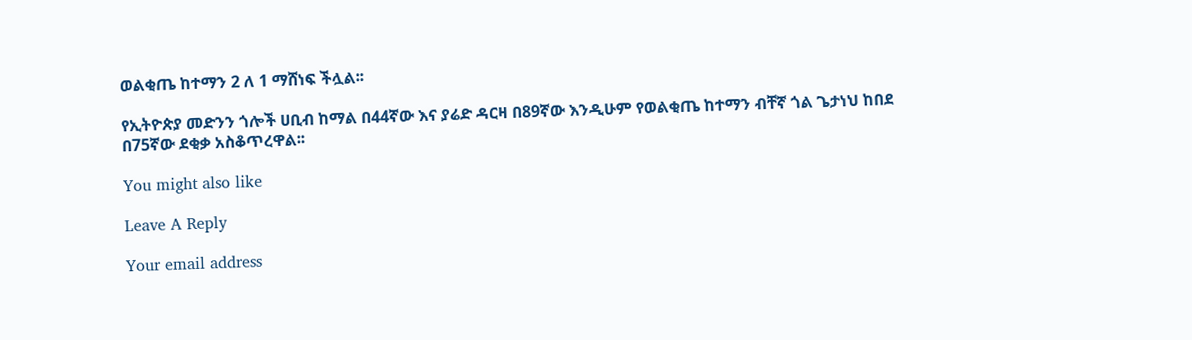ወልቂጤ ከተማን 2 ለ 1 ማሸነፍ ችሏል፡፡

የኢትዮጵያ መድንን ጎሎች ሀቢብ ከማል በ44ኛው እና ያሬድ ዳርዛ በ89ኛው እንዲሁም የወልቂጤ ከተማን ብቸኛ ጎል ጌታነህ ከበደ በ75ኛው ደቂቃ አስቆጥረዋል፡፡

You might also like

Leave A Reply

Your email address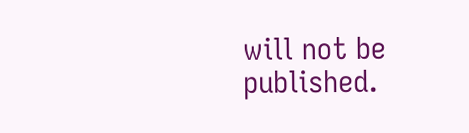will not be published.